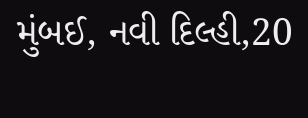મુંબઈ, નવી દિલ્હી,20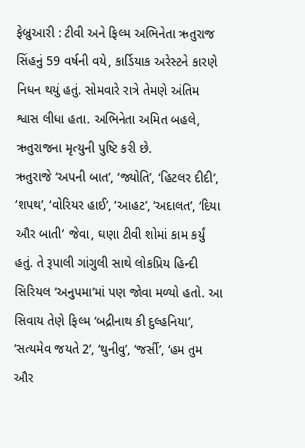ફેબ્રુઆરી : ટીવી અને ફિલ્મ અભિનેતા ઋતુરાજ સિંહનું 59 વર્ષની વયે, કાર્ડિયાક અરેસ્ટને કારણે નિધન થયું હતું. સોમવારે રાત્રે તેમણે અંતિમ શ્વાસ લીધા હતા. અભિનેતા અમિત બહલે, ઋતુરાજના મૃત્યુની પુષ્ટિ કરી છે.
ઋતુરાજે ‘અપની બાત’, ‘જ્યોતિ’, ‘હિટલર દીદી’, ‘શપથ’, ‘વોરિયર હાઈ’, ‘આહટ’, ‘અદાલત’, ‘દિયા ઔર બાતી’ જેવા, ઘણા ટીવી શોમાં કામ કર્યું હતું. તે રૂપાલી ગાંગુલી સાથે લોકપ્રિય હિન્દી સિરિયલ ‘અનુપમા’માં પણ જોવા મળ્યો હતો. આ સિવાય તેણે ફિલ્મ ‘બદ્રીનાથ કી દુલ્હનિયા’, ‘સત્યમેવ જયતે 2’, ‘થુનીવુ’, ‘જર્સી’, ‘હમ તુમ ઔર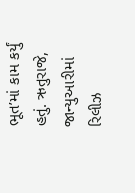ભૂત’માં કામ કર્યું હતું. ઋતુરાજે, જાન્યુઆરીમાં રિલીઝ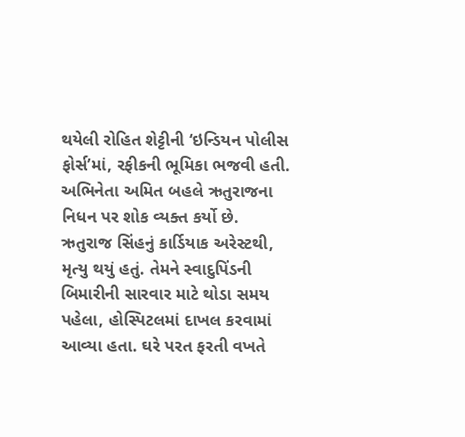થયેલી રોહિત શેટ્ટીની ‘ઇન્ડિયન પોલીસ ફોર્સ’માં, રફીકની ભૂમિકા ભજવી હતી. અભિનેતા અમિત બહલે ઋતુરાજના નિધન પર શોક વ્યક્ત કર્યો છે.
ઋતુરાજ સિંહનું કાર્ડિયાક અરેસ્ટથી, મૃત્યુ થયું હતું. તેમને સ્વાદુપિંડની બિમારીની સારવાર માટે થોડા સમય પહેલા, હોસ્પિટલમાં દાખલ કરવામાં આવ્યા હતા. ઘરે પરત ફરતી વખતે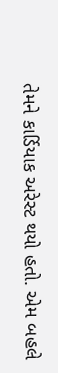તેમને કાર્ડિયાક અરેસ્ટ થયો હતો. એમ બહલે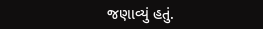જણાવ્યું હતું.